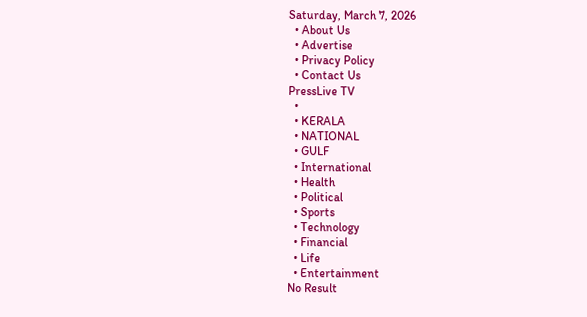Saturday, March 7, 2026
  • About Us
  • Advertise
  • Privacy Policy
  • Contact Us
PressLive TV
  •
  • KERALA
  • NATIONAL
  • GULF
  • International
  • Health
  • Political
  • Sports
  • Technology
  • Financial
  • Life
  • Entertainment
No Result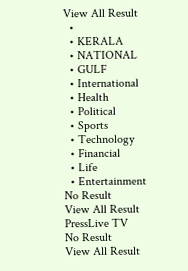View All Result
  •
  • KERALA
  • NATIONAL
  • GULF
  • International
  • Health
  • Political
  • Sports
  • Technology
  • Financial
  • Life
  • Entertainment
No Result
View All Result
PressLive TV
No Result
View All Result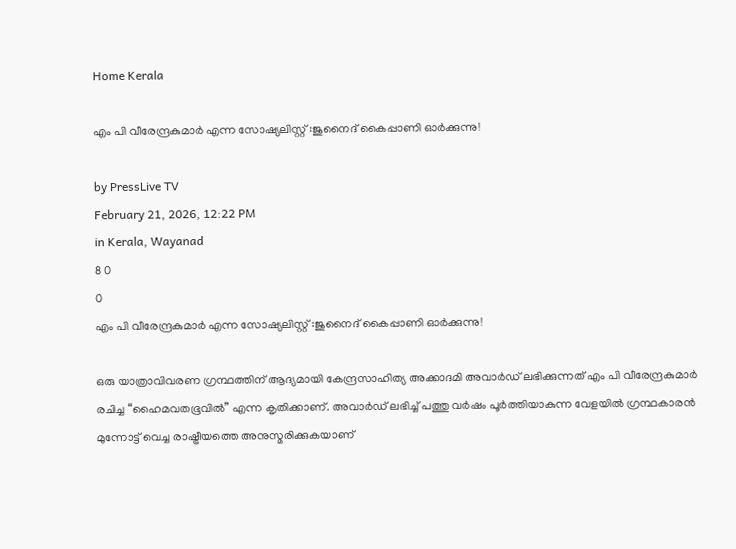Home Kerala

എം പി വീരേന്ദ്രകുമാർ എന്ന സോഷ്യലിസ്റ്റ് :ജുനൈദ് കൈപ്പാണി ഓർക്കുന്നു!

by PressLive TV
February 21, 2026, 12:22 PM
in Kerala, Wayanad
8 0
0
എം പി വീരേന്ദ്രകുമാർ എന്ന സോഷ്യലിസ്റ്റ് :ജുനൈദ് കൈപ്പാണി ഓർക്കുന്നു!

ഒരു യാത്രാവിവരണ ഗ്രന്ഥത്തിന് ആദ്യമായി കേന്ദ്രസാഹിത്യ അക്കാദമി അവാർഡ് ലഭിക്കുന്നത് എം പി വീരേന്ദ്രകുമാർ രചിച്ച “ഹൈമവതഭൂവിൽ” എന്ന കൃതിക്കാണ്. അവാർഡ് ലഭിച്ച് പത്തു വർഷം പൂർത്തിയാകുന്ന വേളയിൽ ഗ്രന്ഥകാരൻ മുന്നോട്ട് വെച്ച രാഷ്ട്രീയത്തെ അനുസ്മരിക്കുകയാണ്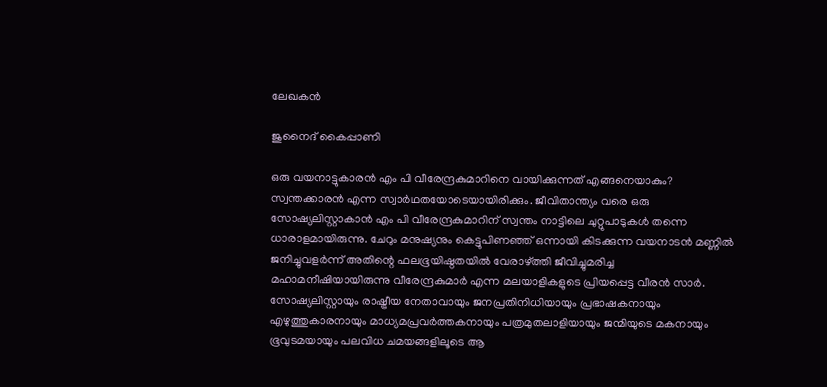ലേഖകൻ

ജുനൈദ് കൈപ്പാണി

ഒരു വയനാട്ടുകാരന്‍ എം പി വീരേന്ദ്രകുമാറിനെ വായിക്കുന്നത് എങ്ങനെയാകും? സ്വന്തക്കാരന്‍ എന്ന സ്വാര്‍ഥതയോടെയായിരിക്കും. ജീവിതാന്ത്യം വരെ ഒരു സോഷ്യലിസ്റ്റാകാന്‍ എം പി വീരേന്ദ്രകുമാറിന് സ്വന്തം നാട്ടിലെ ചുറ്റുപാടുകള്‍ തന്നെ ധാരാളമായിരുന്നു. ചേറും മനുഷ്യനും കെട്ടുപിണഞ്ഞ് ഒന്നായി കിടക്കുന്ന വയനാടന്‍ മണ്ണില്‍ ജനിച്ചുവളര്‍ന്ന് അതിന്റെ ഫലഭൂയിഷ്ഠതയില്‍ വേരാഴ്ത്തി ജീവിച്ചുമരിച്ച മഹാമനീഷിയായിരുന്നു വീരേന്ദ്രകുമാര്‍ എന്ന മലയാളികളുടെ പ്രിയപ്പെട്ട വീരന്‍ സാര്‍. സോഷ്യലിസ്റ്റായും രാഷ്ട്രീയ നേതാവായും ജനപ്രതിനിധിയായും പ്രഭാഷകനായും എഴുത്തുകാരനായും മാധ്യമപ്രവര്‍ത്തകനായും പത്രമുതലാളിയായും ജന്മിയുടെ മകനായും ഭൂവുടമയായും പലവിധ ചമയങ്ങളിലൂടെ ആ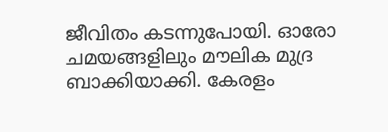ജീവിതം കടന്നുപോയി. ഓരോ ചമയങ്ങളിലും മൗലിക മുദ്ര ബാക്കിയാക്കി. കേരളം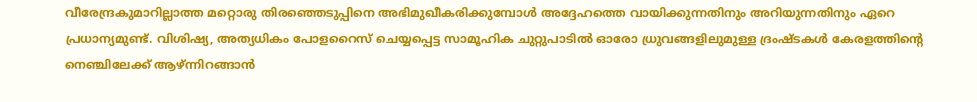വീരേന്ദ്രകുമാറില്ലാത്ത മറ്റൊരു തിരഞ്ഞെടുപ്പിനെ അഭിമുഖീകരിക്കുമ്പോള്‍ അദ്ദേഹത്തെ വായിക്കുന്നതിനും അറിയുന്നതിനും ഏറെ പ്രധാന്യമുണ്ട്. വിശിഷ്യ, അത്യധികം പോളറൈസ് ചെയ്യപ്പെട്ട സാമൂഹിക ചുറ്റുപാടില്‍ ഓരോ ധ്രുവങ്ങളിലുമുള്ള ദ്രംഷ്ടകള്‍ കേരളത്തിന്റെ നെഞ്ചിലേക്ക് ആഴ്ന്നിറങ്ങാന്‍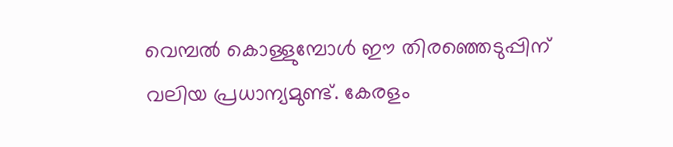വെമ്പല്‍ കൊള്ളുമ്പോള്‍ ഈ തിരഞ്ഞെടുപ്പിന് വലിയ പ്രധാന്യമുണ്ട്. കേരളം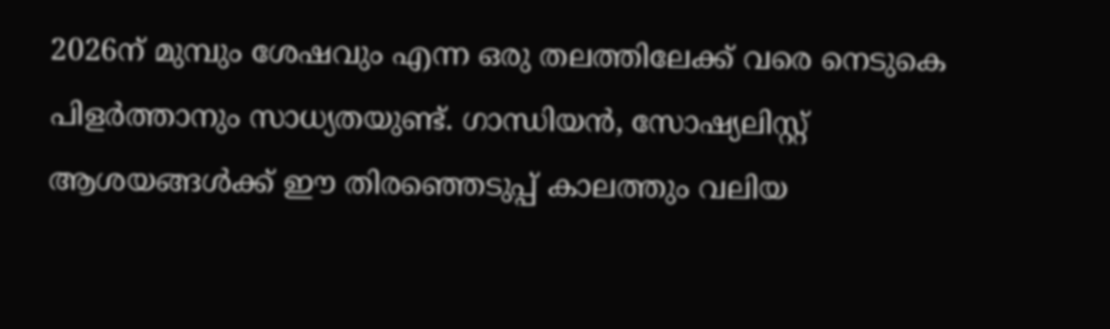2026ന് മുമ്പും ശേഷവും എന്ന ഒരു തലത്തിലേക്ക് വരെ നെടുകെ പിളര്‍ത്താനും സാധ്യതയുണ്ട്. ഗാന്ധിയന്‍, സോഷ്യലിസ്റ്റ് ആശയങ്ങള്‍ക്ക് ഈ തിരഞ്ഞെടുപ്പ് കാലത്തും വലിയ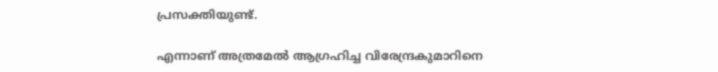പ്രസക്തിയുണ്ട്.

എന്നാണ് അത്രമേല്‍ ആഗ്രഹിച്ച വിരേന്ദ്രകുമാറിനെ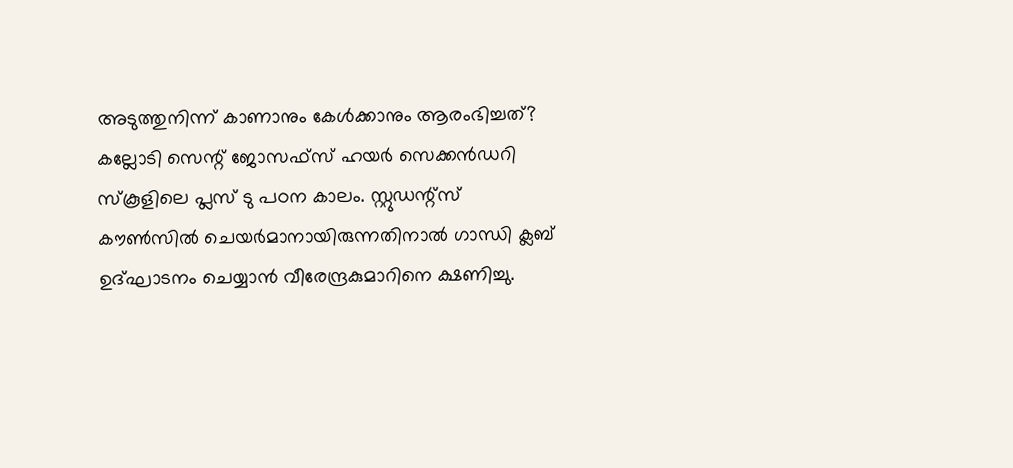അടുത്തുനിന്ന് കാണാനും കേള്‍ക്കാനും ആരംഭിച്ചത്? കല്ലോടി സെന്റ് ജോസഫ്സ് ഹയര്‍ സെക്കന്‍ഡറി സ്‌കൂളിലെ പ്ലസ് ടു പഠന കാലം. സ്റ്റുഡന്റ്സ് കൗണ്‍സില്‍ ചെയര്‍മാനായിരുന്നതിനാല്‍ ഗാന്ധി ക്ലബ് ഉദ്ഘാടനം ചെയ്യാന്‍ വീരേന്ദ്രകുമാറിനെ ക്ഷണിച്ചു.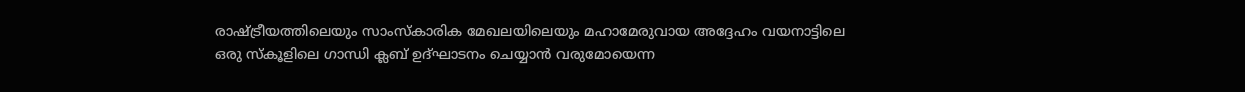രാഷ്ട്രീയത്തിലെയും സാംസ്‌കാരിക മേഖലയിലെയും മഹാമേരുവായ അദ്ദേഹം വയനാട്ടിലെ ഒരു സ്‌കൂളിലെ ഗാന്ധി ക്ലബ് ഉദ്ഘാടനം ചെയ്യാന്‍ വരുമോയെന്ന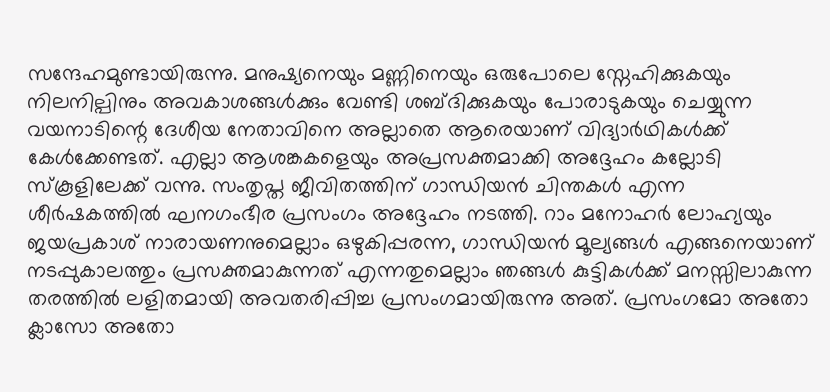സന്ദേഹമുണ്ടായിരുന്നു. മനുഷ്യനെയും മണ്ണിനെയും ഒരുപോലെ സ്നേഹിക്കുകയും നിലനില്പിനും അവകാശങ്ങള്‍ക്കും വേണ്ടി ശബ്ദിക്കുകയും പോരാടുകയും ചെയ്യുന്ന വയനാടിന്റെ ദേശീയ നേതാവിനെ അല്ലാതെ ആരെയാണ് വിദ്യാര്‍ഥികള്‍ക്ക് കേള്‍ക്കേണ്ടത്. എല്ലാ ആശങ്കകളെയും അപ്രസക്തമാക്കി അദ്ദേഹം കല്ലോടി സ്‌കൂളിലേക്ക് വന്നു. സംതൃപ്ത ജീവിതത്തിന് ഗാന്ധിയന്‍ ചിന്തകള്‍ എന്ന ശീര്‍ഷകത്തില്‍ ഘനഗംഭീര പ്രസംഗം അദ്ദേഹം നടത്തി. റാം മനോഹര്‍ ലോഹ്യയും ജയപ്രകാശ് നാരായണനുമെല്ലാം ഒഴുകിപ്പരന്ന, ഗാന്ധിയന്‍ മൂല്യങ്ങള്‍ എങ്ങനെയാണ് നടപ്പുകാലത്തും പ്രസക്തമാകുന്നത് എന്നതുമെല്ലാം ഞങ്ങള്‍ കുട്ടികള്‍ക്ക് മനസ്സിലാകുന്ന തരത്തില്‍ ലളിതമായി അവതരിപ്പിച്ച പ്രസംഗമായിരുന്നു അത്. പ്രസംഗമോ അതോ ക്ലാസോ അതോ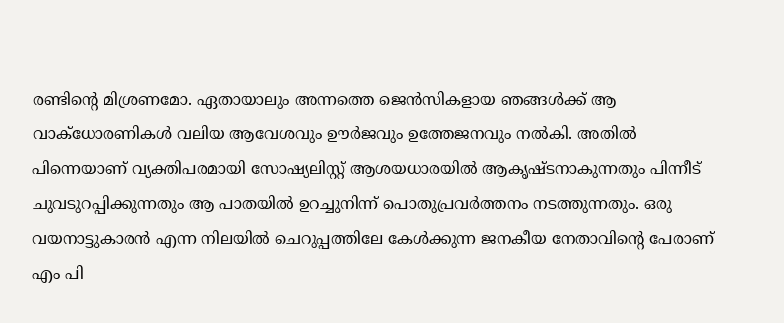രണ്ടിന്റെ മിശ്രണമോ. ഏതായാലും അന്നത്തെ ജെന്‍സികളായ ഞങ്ങള്‍ക്ക് ആ വാക്‌ധോരണികള്‍ വലിയ ആവേശവും ഊര്‍ജവും ഉത്തേജനവും നല്‍കി. അതില്‍ പിന്നെയാണ് വ്യക്തിപരമായി സോഷ്യലിസ്റ്റ് ആശയധാരയില്‍ ആകൃഷ്ടനാകുന്നതും പിന്നീട് ചുവടുറപ്പിക്കുന്നതും ആ പാതയില്‍ ഉറച്ചുനിന്ന് പൊതുപ്രവര്‍ത്തനം നടത്തുന്നതും. ഒരു വയനാട്ടുകാരന്‍ എന്ന നിലയില്‍ ചെറുപ്പത്തിലേ കേള്‍ക്കുന്ന ജനകീയ നേതാവിന്റെ പേരാണ് എം പി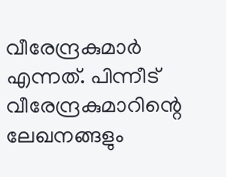വീരേന്ദ്രകുമാര്‍ എന്നത്. പിന്നീട് വീരേന്ദ്രകുമാറിന്റെ ലേഖനങ്ങളും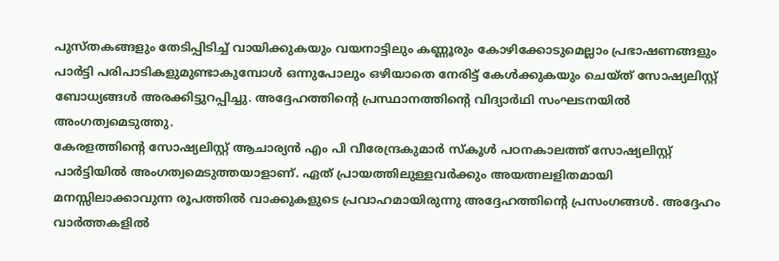പുസ്തകങ്ങളും തേടിപ്പിടിച്ച് വായിക്കുകയും വയനാട്ടിലും കണ്ണൂരും കോഴിക്കോടുമെല്ലാം പ്രഭാഷണങ്ങളും പാര്‍ട്ടി പരിപാടികളുമുണ്ടാകുമ്പോള്‍ ഒന്നുപോലും ഒഴിയാതെ നേരിട്ട് കേള്‍ക്കുകയും ചെയ്ത് സോഷ്യലിസ്റ്റ് ബോധ്യങ്ങള്‍ അരക്കിട്ടുറപ്പിച്ചു. അദ്ദേഹത്തിന്റെ പ്രസ്ഥാനത്തിന്റെ വിദ്യാര്‍ഥി സംഘടനയില്‍ അംഗത്വമെടുത്തു.
കേരളത്തിന്റെ സോഷ്യലിസ്റ്റ് ആചാര്യന്‍ എം പി വീരേന്ദ്രകുമാര്‍ സ്‌കൂള്‍ പഠനകാലത്ത് സോഷ്യലിസ്റ്റ് പാര്‍ട്ടിയില്‍ അംഗത്വമെടുത്തയാളാണ്. ഏത് പ്രായത്തിലുള്ളവര്‍ക്കും അയത്നലളിതമായി മനസ്സിലാക്കാവുന്ന രൂപത്തില്‍ വാക്കുകളുടെ പ്രവാഹമായിരുന്നു അദ്ദേഹത്തിന്റെ പ്രസംഗങ്ങള്‍. അദ്ദേഹം വാര്‍ത്തകളില്‍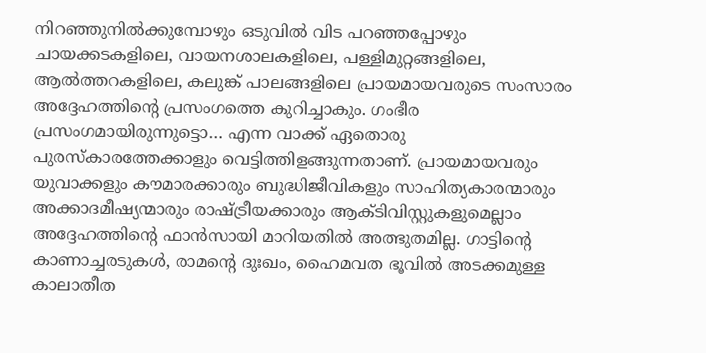നിറഞ്ഞുനില്‍ക്കുമ്പോഴും ഒടുവില്‍ വിട പറഞ്ഞപ്പോഴും ചായക്കടകളിലെ, വായനശാലകളിലെ, പള്ളിമുറ്റങ്ങളിലെ, ആല്‍ത്തറകളിലെ, കലുങ്ക് പാലങ്ങളിലെ പ്രായമായവരുടെ സംസാരം അദ്ദേഹത്തിന്റെ പ്രസംഗത്തെ കുറിച്ചാകും. ഗംഭീര പ്രസംഗമായിരുന്നുട്ടൊ… എന്ന വാക്ക് ഏതൊരു പുരസ്‌കാരത്തേക്കാളും വെട്ടിത്തിളങ്ങുന്നതാണ്. പ്രായമായവരും യുവാക്കളും കൗമാരക്കാരും ബുദ്ധിജീവികളും സാഹിത്യകാരന്മാരും അക്കാദമീഷ്യന്മാരും രാഷ്ട്രീയക്കാരും ആക്ടിവിസ്റ്റുകളുമെല്ലാം അദ്ദേഹത്തിന്റെ ഫാന്‍സായി മാറിയതില്‍ അത്ഭുതമില്ല. ഗാട്ടിന്റെ കാണാച്ചരടുകള്‍, രാമന്റെ ദുഃഖം, ഹൈമവത ഭൂവില്‍ അടക്കമുള്ള കാലാതീത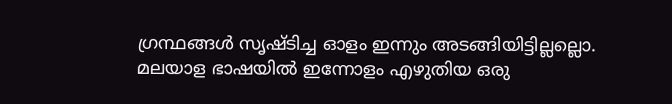ഗ്രന്ഥങ്ങള്‍ സൃഷ്ടിച്ച ഓളം ഇന്നും അടങ്ങിയിട്ടില്ലല്ലൊ. മലയാള ഭാഷയില്‍ ഇന്നോളം എഴുതിയ ഒരു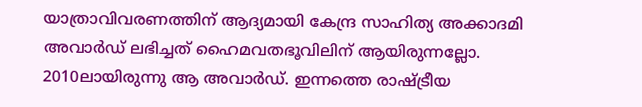യാത്രാവിവരണത്തിന് ആദ്യമായി കേന്ദ്ര സാഹിത്യ അക്കാദമി അവാര്‍ഡ് ലഭിച്ചത് ഹൈമവതഭൂവിലിന് ആയിരുന്നല്ലോ. 2010ലായിരുന്നു ആ അവാര്‍ഡ്. ഇന്നത്തെ രാഷ്ട്രീയ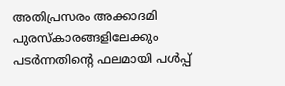അതിപ്രസരം അക്കാദമി പുരസ്‌കാരങ്ങളിലേക്കും പടര്‍ന്നതിന്റെ ഫലമായി പള്‍പ്പ്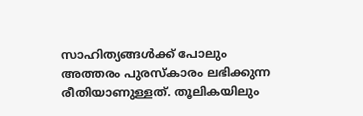സാഹിത്യങ്ങള്‍ക്ക് പോലും അത്തരം പുരസ്‌കാരം ലഭിക്കുന്ന രീതിയാണുള്ളത്. തൂലികയിലും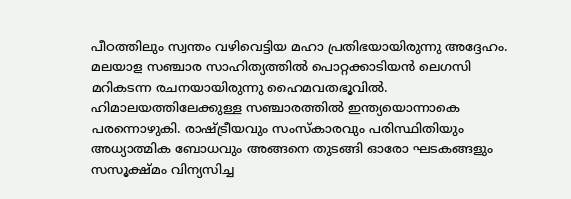പീഠത്തിലും സ്വന്തം വഴിവെട്ടിയ മഹാ പ്രതിഭയായിരുന്നു അദ്ദേഹം. മലയാള സഞ്ചാര സാഹിത്യത്തില്‍ പൊറ്റക്കാടിയന്‍ ലെഗസി മറികടന്ന രചനയായിരുന്നു ഹൈമവതഭൂവില്‍. ഹിമാലയത്തിലേക്കുള്ള സഞ്ചാരത്തില്‍ ഇന്ത്യയൊന്നാകെ പരന്നൊഴുകി. രാഷ്ട്രീയവും സംസ്‌കാരവും പരിസ്ഥിതിയും അധ്യാത്മിക ബോധവും അങ്ങനെ തുടങ്ങി ഓരോ ഘടകങ്ങളും സസൂക്ഷ്മം വിന്യസിച്ച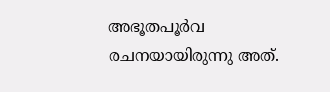അഭൂതപൂര്‍വ രചനയായിരുന്നു അത്.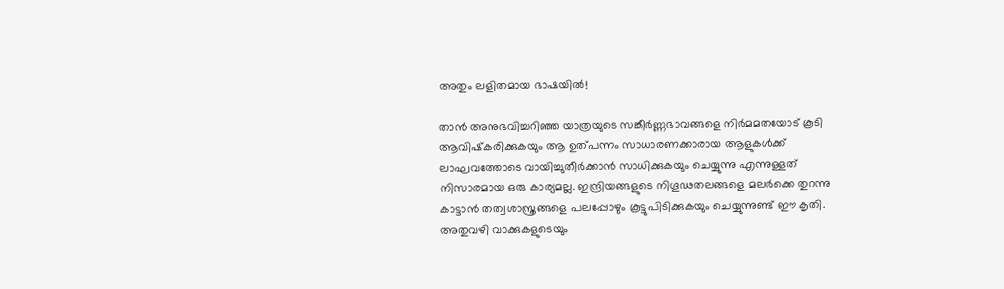അതും ലളിതമായ ഭാഷയില്‍!

താന്‍ അനുഭവിച്ചറിഞ്ഞ യാത്രയുടെ സങ്കീര്‍ണ്ണഭാവങ്ങളെ നിര്‍മമതയോട് കൂടി ആവിഷ്‌കരിക്കുകയും ആ ഉത്പന്നം സാധാരണക്കാരായ ആളുകള്‍ക്ക് ലാഘവത്തോടെ വായിച്ചുതീര്‍ക്കാന്‍ സാധിക്കുകയും ചെയ്യുന്നു എന്നുള്ളത് നിസാരമായ ഒരു കാര്യമല്ല. ഇന്ദ്രിയങ്ങളുടെ നിഗൂഢതലങ്ങളെ മലര്‍ക്കെ തുറന്നു കാട്ടാന്‍ തത്വശാസ്ത്രങ്ങളെ പലപ്പോഴും കൂട്ടുപിടിക്കുകയും ചെയ്യുന്നുണ്ട് ഈ കൃതി. അതുവഴി വാക്കുകളുടെയും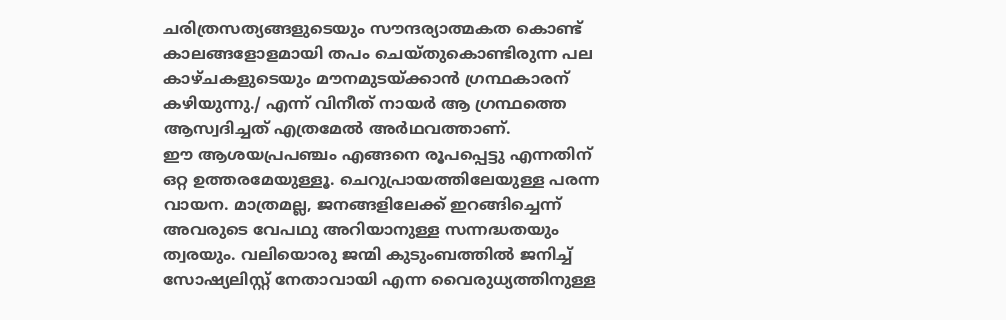ചരിത്രസത്യങ്ങളുടെയും സൗന്ദര്യാത്മകത കൊണ്ട് കാലങ്ങളോളമായി തപം ചെയ്തുകൊണ്ടിരുന്ന പല കാഴ്ചകളുടെയും മൗനമുടയ്ക്കാന്‍ ഗ്രന്ഥകാരന് കഴിയുന്നു./ എന്ന് വിനീത് നായര്‍ ആ ഗ്രന്ഥത്തെ ആസ്വദിച്ചത് എത്രമേല്‍ അര്‍ഥവത്താണ്.
ഈ ആശയപ്രപഞ്ചം എങ്ങനെ രൂപപ്പെട്ടു എന്നതിന് ഒറ്റ ഉത്തരമേയുള്ളൂ. ചെറുപ്രായത്തിലേയുള്ള പരന്ന വായന. മാത്രമല്ല, ജനങ്ങളിലേക്ക് ഇറങ്ങിച്ചെന്ന് അവരുടെ വേപഥു അറിയാനുള്ള സന്നദ്ധതയും ത്വരയും. വലിയൊരു ജന്മി കുടുംബത്തില്‍ ജനിച്ച് സോഷ്യലിസ്റ്റ് നേതാവായി എന്ന വൈരുധ്യത്തിനുള്ള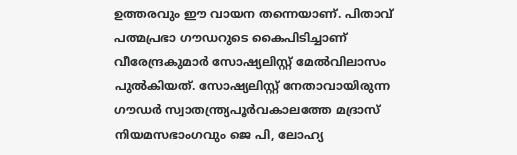ഉത്തരവും ഈ വായന തന്നെയാണ്. പിതാവ് പത്മപ്രഭാ ഗൗഡറുടെ കൈപിടിച്ചാണ് വീരേന്ദ്രകുമാര്‍ സോഷ്യലിസ്റ്റ് മേല്‍വിലാസം പുല്‍കിയത്. സോഷ്യലിസ്റ്റ് നേതാവായിരുന്ന ഗൗഡര്‍ സ്വാതന്ത്ര്യപൂര്‍വകാലത്തേ മദ്രാസ് നിയമസഭാംഗവും ജെ പി, ലോഹ്യ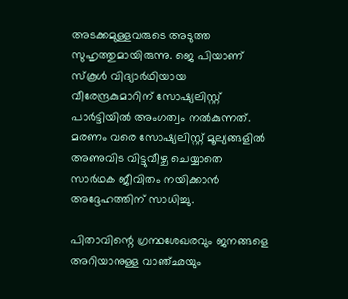അടക്കമുള്ളവരുടെ അടുത്ത സുഹൃത്തുമായിരുന്നു. ജെ പിയാണ് സ്‌കൂള്‍ വിദ്യാര്‍ഥിയായ വീരേന്ദ്രകുമാറിന് സോഷ്യലിസ്റ്റ് പാര്‍ട്ടിയില്‍ അംഗത്വം നല്‍കുന്നത്. മരണം വരെ സോഷ്യലിസ്റ്റ് മൂല്യങ്ങളില്‍ അണുവിട വിട്ടുവീഴ്ച ചെയ്യാതെ സാര്‍ഥക ജീവിതം നയിക്കാന്‍ അദ്ദേഹത്തിന് സാധിച്ചു.

പിതാവിന്റെ ഗ്രന്ഥശേഖരവും ജനങ്ങളെ അറിയാനുള്ള വാഞ്ഛയും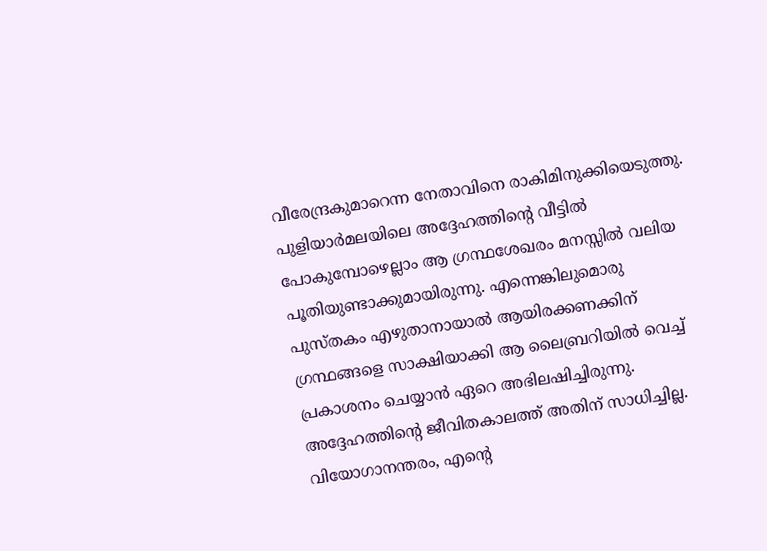വീരേന്ദ്രകുമാറെന്ന നേതാവിനെ രാകിമിനുക്കിയെടുത്തു. പുളിയാര്‍മലയിലെ അദ്ദേഹത്തിന്റെ വീട്ടില്‍ പോകുമ്പോഴെല്ലാം ആ ഗ്രന്ഥശേഖരം മനസ്സില്‍ വലിയ പൂതിയുണ്ടാക്കുമായിരുന്നു. എന്നെങ്കിലുമൊരു പുസ്തകം എഴുതാനായാല്‍ ആയിരക്കണക്കിന് ഗ്രന്ഥങ്ങളെ സാക്ഷിയാക്കി ആ ലൈബ്രറിയില്‍ വെച്ച് പ്രകാശനം ചെയ്യാന്‍ ഏറെ അഭിലഷിച്ചിരുന്നു. അദ്ദേഹത്തിന്റെ ജീവിതകാലത്ത് അതിന് സാധിച്ചില്ല. വിയോഗാനന്തരം, എന്റെ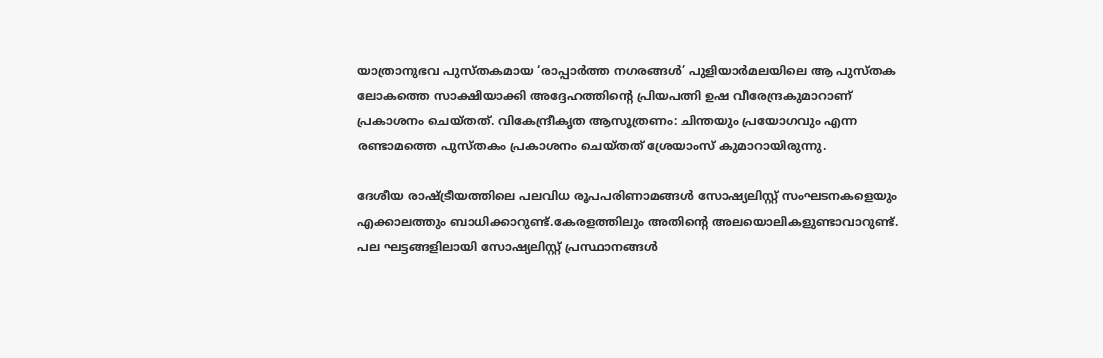യാത്രാനുഭവ പുസ്തകമായ ‘രാപ്പാര്‍ത്ത നഗരങ്ങള്‍’ പുളിയാര്‍മലയിലെ ആ പുസ്തക ലോകത്തെ സാക്ഷിയാക്കി അദ്ദേഹത്തിന്റെ പ്രിയപത്നി ഉഷ വീരേന്ദ്രകുമാറാണ് പ്രകാശനം ചെയ്തത്. വികേന്ദ്രീകൃത ആസൂത്രണം: ചിന്തയും പ്രയോഗവും എന്ന രണ്ടാമത്തെ പുസ്തകം പ്രകാശനം ചെയ്തത് ശ്രേയാംസ് കുമാറായിരുന്നു.

ദേശീയ രാഷ്ട്രീയത്തിലെ പലവിധ രൂപപരിണാമങ്ങള്‍ സോഷ്യലിസ്റ്റ് സംഘടനകളെയും എക്കാലത്തും ബാധിക്കാറുണ്ട്.കേരളത്തിലും അതിന്റെ അലയൊലികളുണ്ടാവാറുണ്ട്. പല ഘട്ടങ്ങളിലായി സോഷ്യലിസ്റ്റ് പ്രസ്ഥാനങ്ങള്‍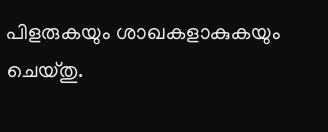പിളരുകയും ശാഖകളാകുകയും ചെയ്തു.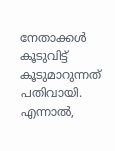നേതാക്കള്‍ കൂടുവിട്ട് കൂടുമാറുന്നത് പതിവായി. എന്നാല്‍,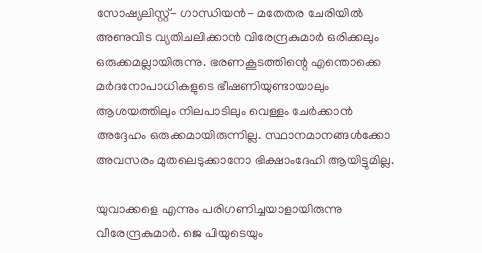സോഷ്യലിസ്റ്റ്- ഗാന്ധിയന്‍- മതേതര ചേരിയില്‍ അണുവിട വ്യതിചലിക്കാന്‍ വിരേന്ദ്രകുമാര്‍ ഒരിക്കലും ഒരുക്കമല്ലായിരുന്നു. ഭരണകൂടത്തിന്റെ എന്തൊക്കെ മര്‍ദനോപാധികളുടെ ഭീഷണിയുണ്ടായാലും ആശയത്തിലും നിലപാടിലും വെള്ളം ചേര്‍ക്കാന്‍ അദ്ദേഹം ഒരുക്കമായിരുന്നില്ല. സ്ഥാനമാനങ്ങള്‍ക്കോ അവസരം മുതലെടുക്കാനോ ഭിക്ഷാംദേഹി ആയിട്ടുമില്ല.

യുവാക്കളെ എന്നും പരിഗണിച്ചയാളായിരുന്നു വീരേന്ദ്രകുമാര്‍. ജെ പിയുടെയും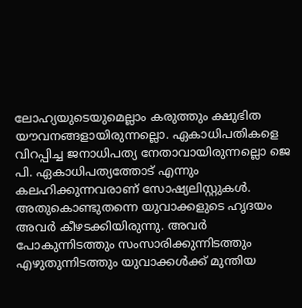ലോഹ്യയുടെയുമെല്ലാം കരുത്തും ക്ഷുഭിത യൗവനങ്ങളായിരുന്നല്ലൊ. ഏകാധിപതികളെ വിറപ്പിച്ച ജനാധിപത്യ നേതാവായിരുന്നല്ലൊ ജെ പി. ഏകാധിപത്യത്തോട് എന്നും കലഹിക്കുന്നവരാണ് സോഷ്യലിസ്റ്റുകള്‍. അതുകൊണ്ടുതന്നെ യുവാക്കളുടെ ഹൃദയം അവര്‍ കീഴടക്കിയിരുന്നു. അവര്‍ പോകുന്നിടത്തും സംസാരിക്കുന്നിടത്തും എഴുതുന്നിടത്തും യുവാക്കള്‍ക്ക് മുന്തിയ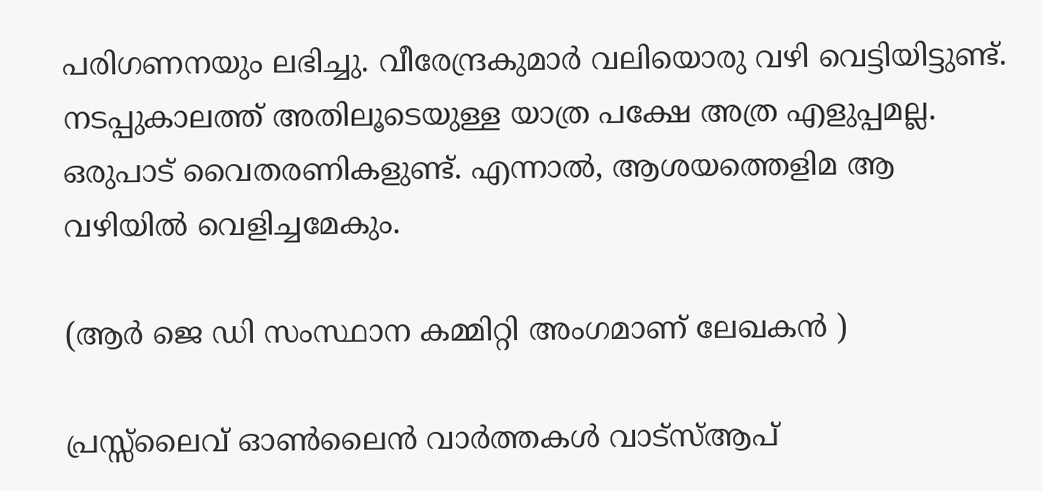പരിഗണനയും ലഭിച്ചു. വീരേന്ദ്രകുമാര്‍ വലിയൊരു വഴി വെട്ടിയിട്ടുണ്ട്. നടപ്പുകാലത്ത് അതിലൂടെയുള്ള യാത്ര പക്ഷേ അത്ര എളുപ്പമല്ല. ഒരുപാട് വൈതരണികളുണ്ട്. എന്നാല്‍, ആശയത്തെളിമ ആ വഴിയില്‍ വെളിച്ചമേകും.

(ആർ ജെ ഡി സംസ്ഥാന കമ്മിറ്റി അംഗമാണ് ലേഖകൻ )

പ്രസ്സ്ലൈവ് ഓൺലൈൻ വാർത്തകൾ വാട്സ്ആപ്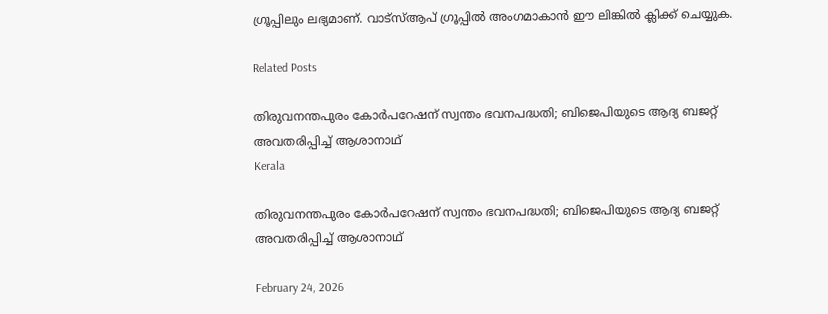ഗ്രൂപ്പിലും ലഭ്യമാണ്. വാട്സ്ആപ് ഗ്രൂപ്പിൽ അംഗമാകാൻ ഈ ലിങ്കിൽ ക്ലിക്ക് ചെയ്യുക.

Related Posts

തിരുവനന്തപുരം കോർപറേഷന് സ്വന്തം ഭവനപദ്ധതി; ബിജെപിയുടെ ആദ്യ ബജറ്റ് അവതരിപ്പിച്ച് ആശാനാഥ്
Kerala

തിരുവനന്തപുരം കോർപറേഷന് സ്വന്തം ഭവനപദ്ധതി; ബിജെപിയുടെ ആദ്യ ബജറ്റ് അവതരിപ്പിച്ച് ആശാനാഥ്

February 24, 2026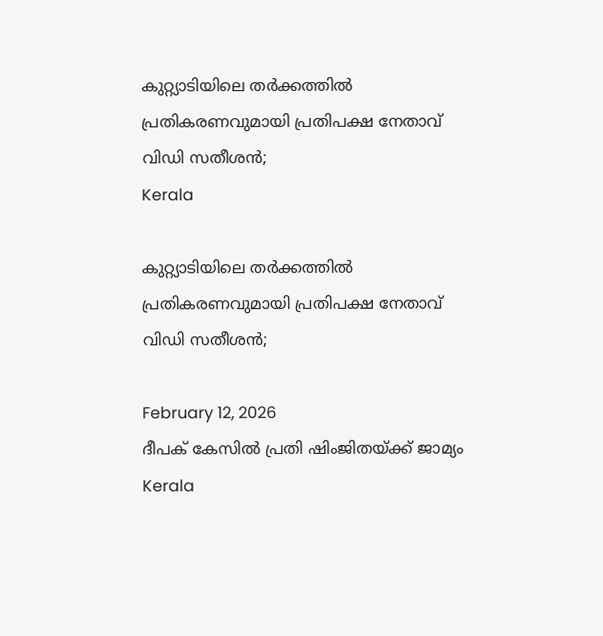കുറ്റ്യാടിയിലെ തര്‍ക്കത്തിൽ പ്രതികരണവുമായി പ്രതിപക്ഷ നേതാവ് വിഡി സതീശൻ;
Kerala

കുറ്റ്യാടിയിലെ തര്‍ക്കത്തിൽ പ്രതികരണവുമായി പ്രതിപക്ഷ നേതാവ് വിഡി സതീശൻ;

February 12, 2026
ദീപക് കേസിൽ പ്രതി ഷിംജിതയ്ക്ക് ജാമ്യം
Kerala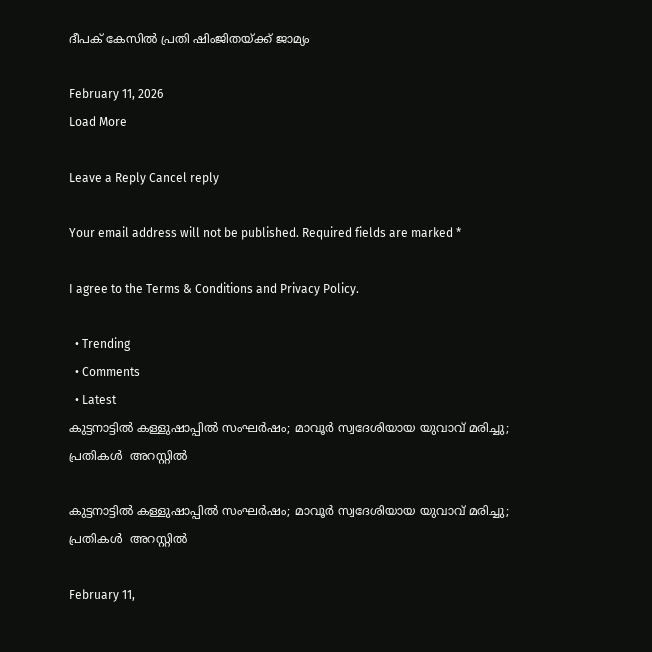ദീപക് കേസിൽ പ്രതി ഷിംജിതയ്ക്ക് ജാമ്യം

February 11, 2026
Load More

Leave a Reply Cancel reply

Your email address will not be published. Required fields are marked *

I agree to the Terms & Conditions and Privacy Policy.

  • Trending
  • Comments
  • Latest
കുട്ടനാട്ടിൽ കള്ളുഷാപ്പില്‍ സംഘര്‍ഷം; മാവൂർ സ്വദേശിയായ യുവാവ് മരിച്ചു; പ്രതികള്‍ ‍ അറസ്റ്റില്‍

കുട്ടനാട്ടിൽ കള്ളുഷാപ്പില്‍ സംഘര്‍ഷം; മാവൂർ സ്വദേശിയായ യുവാവ് മരിച്ചു; പ്രതികള്‍ ‍ അറസ്റ്റില്‍

February 11,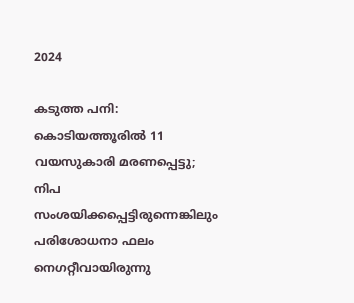2024

കടുത്ത പനി: കൊടിയത്തൂരിൽ 11 വയസുകാരി മരണപ്പെട്ടു; നിപ സംശയിക്കപ്പെട്ടിരുന്നെങ്കിലും പരിശോധനാ ഫലം നെഗറ്റീവായിരുന്നു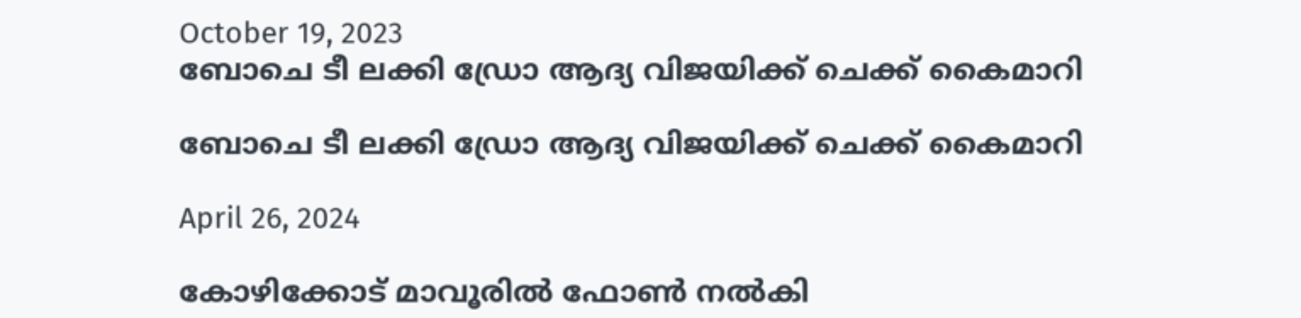October 19, 2023
ബോചെ ടീ ലക്കി ഡ്രോ ആദ്യ വിജയിക്ക് ചെക്ക് കൈമാറി

ബോചെ ടീ ലക്കി ഡ്രോ ആദ്യ വിജയിക്ക് ചെക്ക് കൈമാറി

April 26, 2024

കോഴിക്കോട് മാവൂരിൽ ഫോൺ നൽകി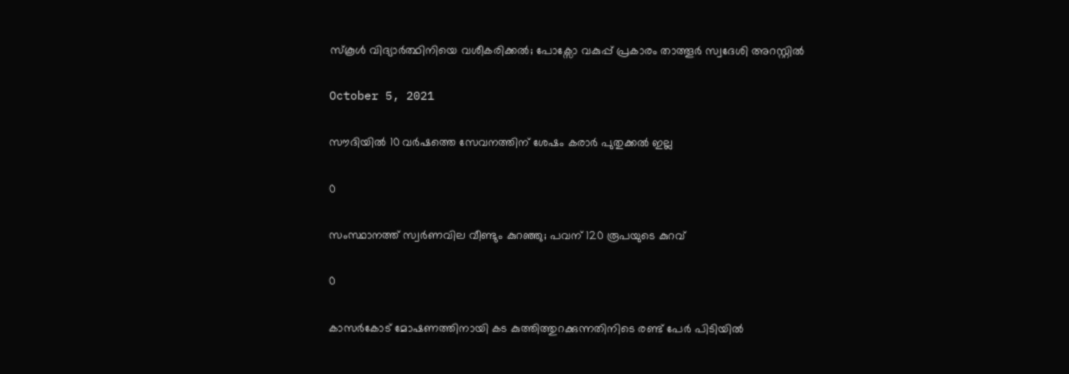സ്കൂൾ വിദ്യാർത്ഥിനിയെ വശീകരിക്കൽ; പോക്സോ വകുപ്പ് പ്രകാരം താത്തൂർ സ്വദേശി അറസ്റ്റിൽ

October 5, 2021

സൗദിയിൽ 10 വർഷത്തെ സേവനത്തിന് ശേഷം കരാർ പുതുക്കൽ ഇല്ല

0

സംസ്ഥാനത്ത് സ്വര്‍ണവില വീണ്ടും കുറഞ്ഞു; പവന് 120 രൂപയുടെ കുറവ്‌

0

കാസര്‍കോട് മോഷണത്തിനായി കട കുത്തിത്തുറക്കുന്നതിനിടെ രണ്ട് പേര്‍ പിടിയില്‍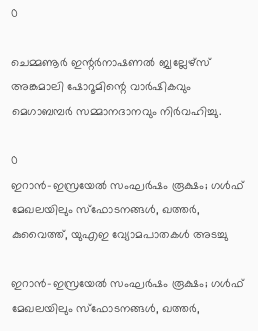0

ചെമ്മണൂര്‍ ഇന്റര്‍നാഷണല്‍ ജ്വല്ലേഴ്‌സ് അങ്കമാലി ഷോറൂമിന്റെ വാര്‍ഷികവും മെഗാബമ്പര്‍ സമ്മാനദാനവും നിർവഹിച്ചു.

0
ഇറാൻ–ഇസ്രയേൽ സംഘര്‍ഷം രൂക്ഷം; ഗള്‍ഫ് മേഖലയിലും സ്ഫോടനങ്ങൾ, ഖത്തർ, കുവൈത്ത്, യുഎഇ വ്യോമപാതകള്‍ അടച്ചു

ഇറാൻ–ഇസ്രയേൽ സംഘര്‍ഷം രൂക്ഷം; ഗള്‍ഫ് മേഖലയിലും സ്ഫോടനങ്ങൾ, ഖത്തർ,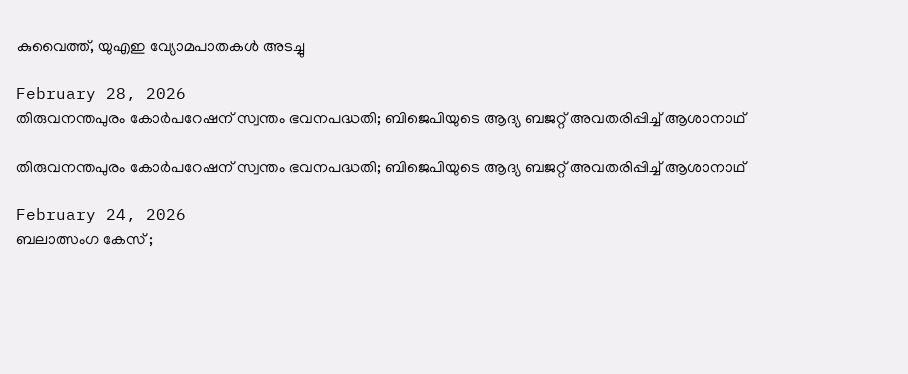കുവൈത്ത്, യുഎഇ വ്യോമപാതകള്‍ അടച്ചു

February 28, 2026
തിരുവനന്തപുരം കോർപറേഷന് സ്വന്തം ഭവനപദ്ധതി; ബിജെപിയുടെ ആദ്യ ബജറ്റ് അവതരിപ്പിച്ച് ആശാനാഥ്

തിരുവനന്തപുരം കോർപറേഷന് സ്വന്തം ഭവനപദ്ധതി; ബിജെപിയുടെ ആദ്യ ബജറ്റ് അവതരിപ്പിച്ച് ആശാനാഥ്

February 24, 2026
ബലാത്സംഗ കേസ് ;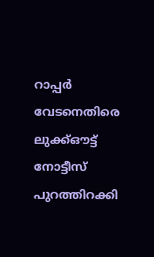റാപ്പര്‍ വേടനെതിരെ ലുക്ക്ഔട്ട് നോട്ടീസ് പുറത്തിറക്കി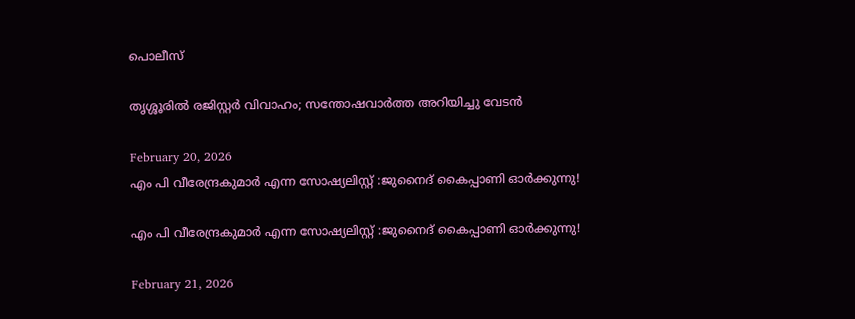പൊലീസ്

തൃശ്ശൂരിൽ രജിസ്റ്റർ വിവാഹം; സന്തോഷവാർത്ത അറിയിച്ചു വേടൻ

February 20, 2026
എം പി വീരേന്ദ്രകുമാർ എന്ന സോഷ്യലിസ്റ്റ് :ജുനൈദ് കൈപ്പാണി ഓർക്കുന്നു!

എം പി വീരേന്ദ്രകുമാർ എന്ന സോഷ്യലിസ്റ്റ് :ജുനൈദ് കൈപ്പാണി ഓർക്കുന്നു!

February 21, 2026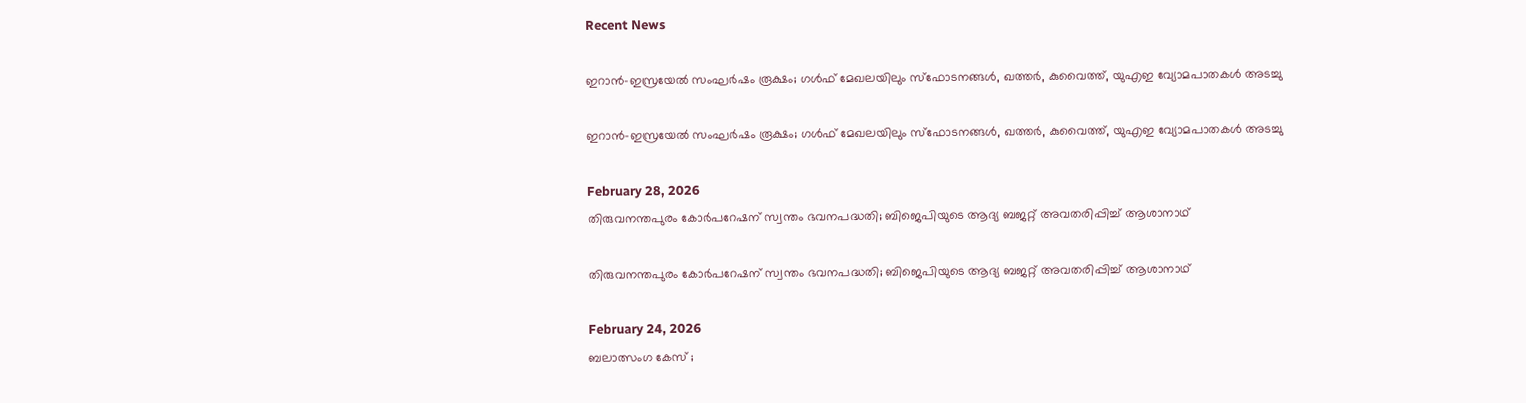Recent News

ഇറാൻ–ഇസ്രയേൽ സംഘര്‍ഷം രൂക്ഷം; ഗള്‍ഫ് മേഖലയിലും സ്ഫോടനങ്ങൾ, ഖത്തർ, കുവൈത്ത്, യുഎഇ വ്യോമപാതകള്‍ അടച്ചു

ഇറാൻ–ഇസ്രയേൽ സംഘര്‍ഷം രൂക്ഷം; ഗള്‍ഫ് മേഖലയിലും സ്ഫോടനങ്ങൾ, ഖത്തർ, കുവൈത്ത്, യുഎഇ വ്യോമപാതകള്‍ അടച്ചു

February 28, 2026
തിരുവനന്തപുരം കോർപറേഷന് സ്വന്തം ഭവനപദ്ധതി; ബിജെപിയുടെ ആദ്യ ബജറ്റ് അവതരിപ്പിച്ച് ആശാനാഥ്

തിരുവനന്തപുരം കോർപറേഷന് സ്വന്തം ഭവനപദ്ധതി; ബിജെപിയുടെ ആദ്യ ബജറ്റ് അവതരിപ്പിച്ച് ആശാനാഥ്

February 24, 2026
ബലാത്സംഗ കേസ് ;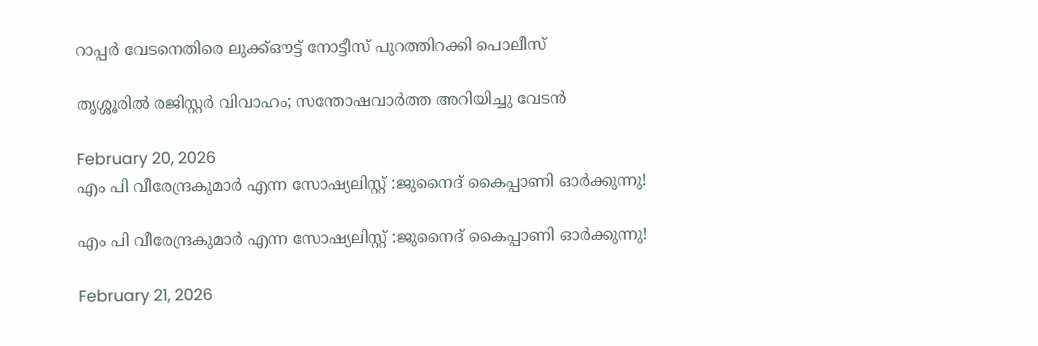റാപ്പര്‍ വേടനെതിരെ ലുക്ക്ഔട്ട് നോട്ടീസ് പുറത്തിറക്കി പൊലീസ്

തൃശ്ശൂരിൽ രജിസ്റ്റർ വിവാഹം; സന്തോഷവാർത്ത അറിയിച്ചു വേടൻ

February 20, 2026
എം പി വീരേന്ദ്രകുമാർ എന്ന സോഷ്യലിസ്റ്റ് :ജുനൈദ് കൈപ്പാണി ഓർക്കുന്നു!

എം പി വീരേന്ദ്രകുമാർ എന്ന സോഷ്യലിസ്റ്റ് :ജുനൈദ് കൈപ്പാണി ഓർക്കുന്നു!

February 21, 2026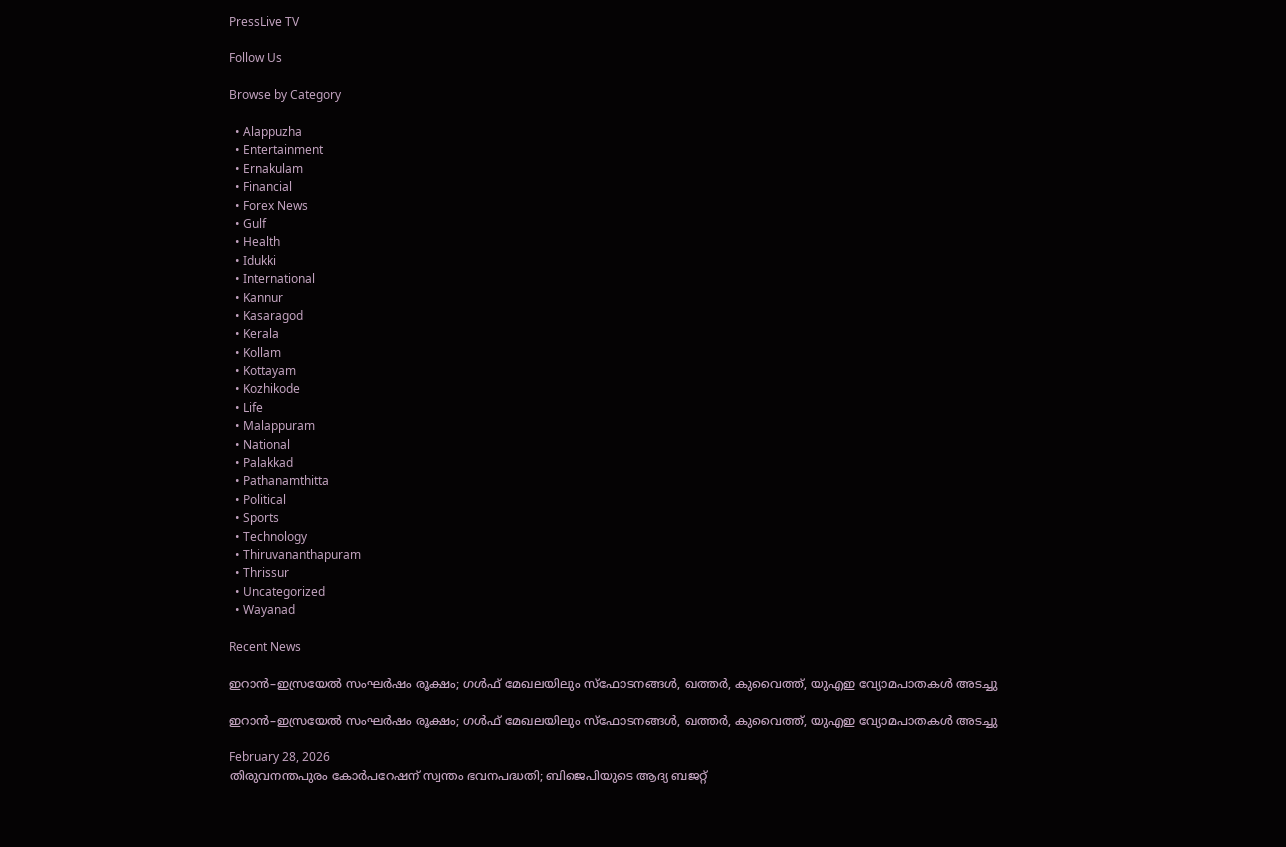PressLive TV

Follow Us

Browse by Category

  • Alappuzha
  • Entertainment
  • Ernakulam
  • Financial
  • Forex News
  • Gulf
  • Health
  • Idukki
  • International
  • Kannur
  • Kasaragod
  • Kerala
  • Kollam
  • Kottayam
  • Kozhikode
  • Life
  • Malappuram
  • National
  • Palakkad
  • Pathanamthitta
  • Political
  • Sports
  • Technology
  • Thiruvananthapuram
  • Thrissur
  • Uncategorized
  • Wayanad

Recent News

ഇറാൻ–ഇസ്രയേൽ സംഘര്‍ഷം രൂക്ഷം; ഗള്‍ഫ് മേഖലയിലും സ്ഫോടനങ്ങൾ, ഖത്തർ, കുവൈത്ത്, യുഎഇ വ്യോമപാതകള്‍ അടച്ചു

ഇറാൻ–ഇസ്രയേൽ സംഘര്‍ഷം രൂക്ഷം; ഗള്‍ഫ് മേഖലയിലും സ്ഫോടനങ്ങൾ, ഖത്തർ, കുവൈത്ത്, യുഎഇ വ്യോമപാതകള്‍ അടച്ചു

February 28, 2026
തിരുവനന്തപുരം കോർപറേഷന് സ്വന്തം ഭവനപദ്ധതി; ബിജെപിയുടെ ആദ്യ ബജറ്റ്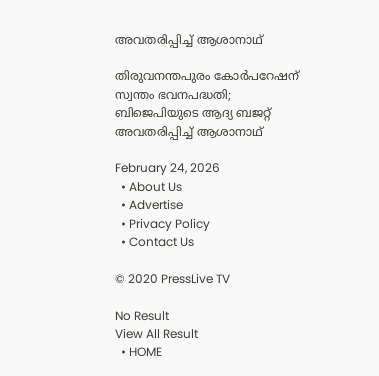അവതരിപ്പിച്ച് ആശാനാഥ്

തിരുവനന്തപുരം കോർപറേഷന് സ്വന്തം ഭവനപദ്ധതി; ബിജെപിയുടെ ആദ്യ ബജറ്റ് അവതരിപ്പിച്ച് ആശാനാഥ്

February 24, 2026
  • About Us
  • Advertise
  • Privacy Policy
  • Contact Us

© 2020 PressLive TV

No Result
View All Result
  • HOME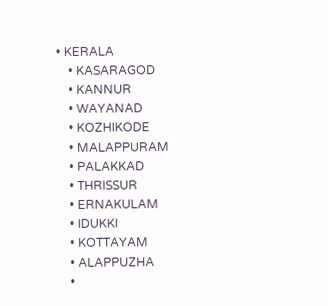• KERALA
    • KASARAGOD
    • KANNUR
    • WAYANAD
    • KOZHIKODE
    • MALAPPURAM
    • PALAKKAD
    • THRISSUR
    • ERNAKULAM
    • IDUKKI
    • KOTTAYAM
    • ALAPPUZHA
    •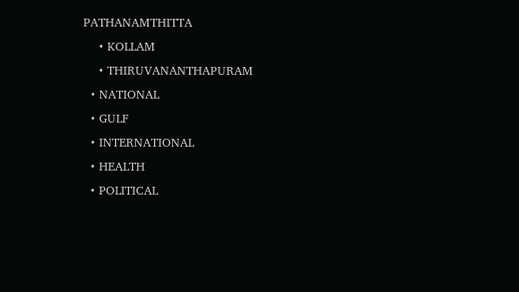PATHANAMTHITTA
    • KOLLAM
    • THIRUVANANTHAPURAM
  • NATIONAL
  • GULF
  • INTERNATIONAL
  • HEALTH
  • POLITICAL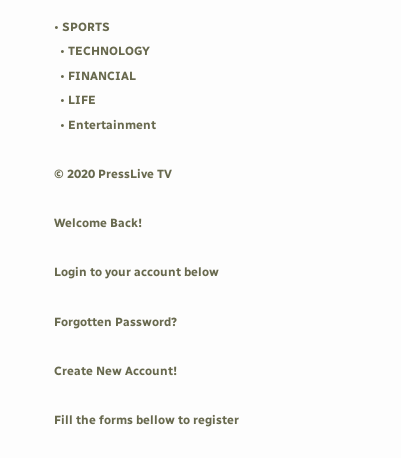• SPORTS
  • TECHNOLOGY
  • FINANCIAL
  • LIFE
  • Entertainment

© 2020 PressLive TV

Welcome Back!

Login to your account below

Forgotten Password?

Create New Account!

Fill the forms bellow to register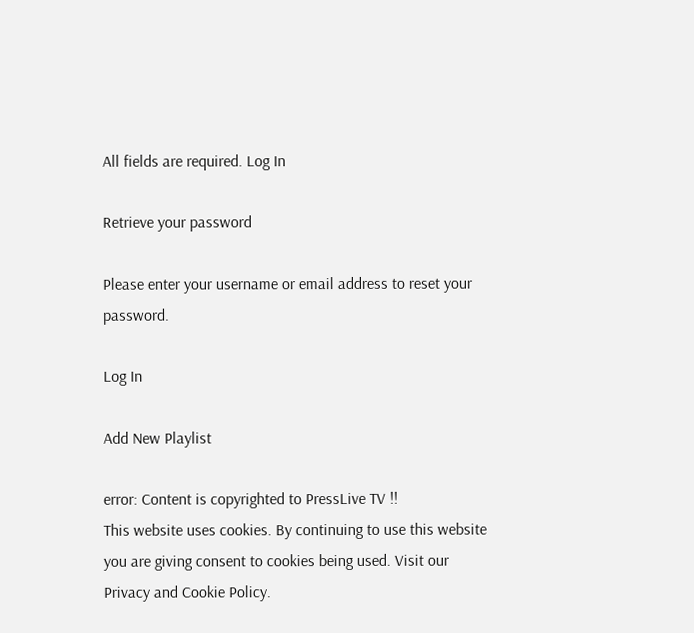All fields are required. Log In

Retrieve your password

Please enter your username or email address to reset your password.

Log In

Add New Playlist

error: Content is copyrighted to PressLive TV !!
This website uses cookies. By continuing to use this website you are giving consent to cookies being used. Visit our Privacy and Cookie Policy.